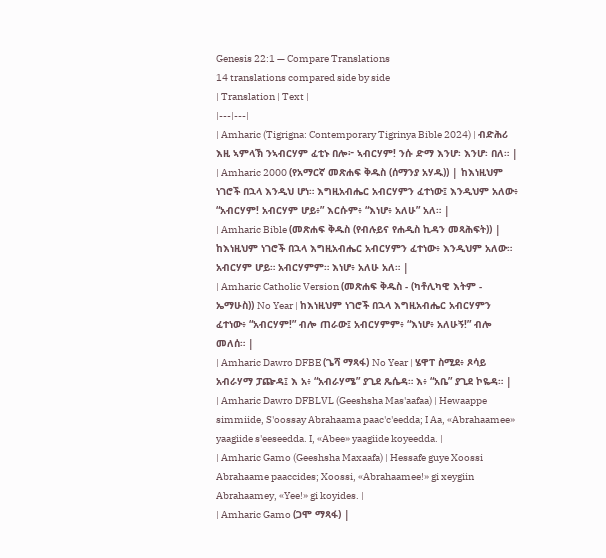Genesis 22:1 — Compare Translations
14 translations compared side by side
| Translation | Text |
|---|---|
| Amharic (Tigrigna: Contemporary Tigrinya Bible 2024) | ብድሕሪ እዚ ኣምላኽ ንኣብርሃም ፈቲኑ በሎ፦ ኣብርሃም! ንሱ ድማ እንሆ፡ እንሆ፡ በለ። |
| Amharic 2000 (የአማርኛ መጽሐፍ ቅዱስ (ሰማንያ አሃዱ)) | ከእነዚህም ነገሮች በኋላ እንዲህ ሆነ። እግዚአብሔር አብርሃምን ፈተነው፤ እንዲህም አለው፥ “አብርሃም! አብርሃም ሆይ፥” እርሱም፥ “እነሆ፥ አለሁ” አለ። |
| Amharic Bible (መጽሐፍ ቅዱስ (የብሉይና የሐዲስ ኪዳን መጻሕፍት)) | ከእነዚህም ነገሮች በኋላ እግዚአብሔር አብርሃምን ፈተነው፥ እንዲህም አለው። አብርሃም ሆይ። አብርሃምም። እነሆ፥ አለሁ አለ። |
| Amharic Catholic Version (መጽሐፍ ቅዱስ - (ካቶሊካዊ እትም - ኤማሁስ)) No Year | ከእነዚህም ነገሮች በኋላ እግዚአብሔር አብርሃምን ፈተነው፥ “አብርሃም!” ብሎ ጠራው፤ አብርሃምም፥ “እነሆ፥ አለሁኝ!” ብሎ መለሰ። |
| Amharic Dawro DFBE (ጌሻ ማጻፋ) No Year | ሄዋፐ ስሚደ፥ ጾሳይ አብራሃማ ፓጬዳ፤ እ አ፥ “አብራሃሜ” ያጊደ ጼሴዳ። እ፥ “አቤ” ያጊደ ኮዬዳ። |
| Amharic Dawro DFBLVL (Geeshsha Mas'aafaa) | Hewaappe simmiide, S'oossay Abrahaama paac'c'eedda; I Aa, «Abrahaamee» yaagiide s'eeseedda. I, «Abee» yaagiide koyeedda. |
| Amharic Gamo (Geeshsha Maxaafa) | Hessafe guye Xoossi Abrahaame paaccides; Xoossi, «Abrahaamee!» gi xeygiin Abrahaamey, «Yee!» gi koyides. |
| Amharic Gamo (ጋሞ ማጻፋ) |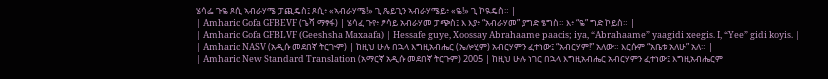ሄሳፌ ጉዬ ጾሲ ኣብራሃሜ ፓጪዴስ፤ ጾሲ፥ «ኣብራሃሜ!» ጊ ጼይጊን ኣብራሃሜይ፥ «ዬ!» ጊ ኮዪዴስ። |
| Amharic Gofa GFBEVF (ጌሻ ማፃፋ) | ሄሳፈ ጉየ፥ ፆሳይ አብራሃመ ፓጭስ፤ እ እያ፥ “አብራሃመ” ያግድ ፄግስ። እ፥ “ዬ” ግድ ኮይስ። |
| Amharic Gofa GFBLVF (Geeshsha Maxaafa) | Hessafe guye, Xoossay Abrahaame paacis; iya, “Abrahaame” yaagidi xeegis. I, “Yee” gidi koyis. |
| Amharic NASV (አዲሱ መደበኛ ትርጒም) | ከዚህ ሁሉ በኋላ እግዚአብሔር (ኤሎሂም) አብርሃምን ፈተነው፤ “አብርሃም!” አለው። እርሱም “አቤቱ አለሁ” አለ። |
| Amharic New Standard Translation (አማርኛ አዲሱ መደበኛ ትርጉም) 2005 | ከዚህ ሁሉ ነገር በኋላ እግዚአብሔር አብርሃምን ፈተነው፤ እግዚአብሔርም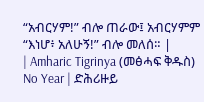“አብርሃም!” ብሎ ጠራው፤ አብርሃምም “እነሆ፥ አለሁኝ!” ብሎ መለሰ። |
| Amharic Tigrinya (መፅሓፍ ቅዱስ) No Year | ድሕሪዙይ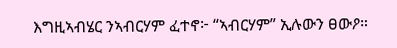እግዚኣብሄር ንኣብርሃም ፈተኖ፦ “ኣብርሃም” ኢሉውን ፀውዖ።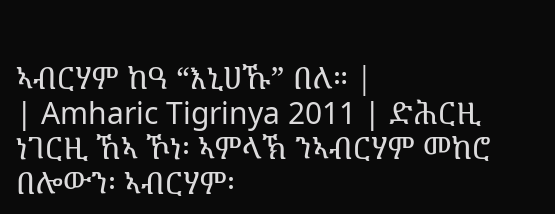ኣብርሃም ከዓ “እኒሀኹ” በለ። |
| Amharic Tigrinya 2011 | ድሕርዚ ነገርዚ ኸኣ ኾነ፡ ኣምላኽ ንኣብርሃም መከሮ በሎውን፡ ኣብርሃም፡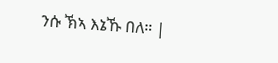ንሱ ኽኣ እኔኹ በለ። |